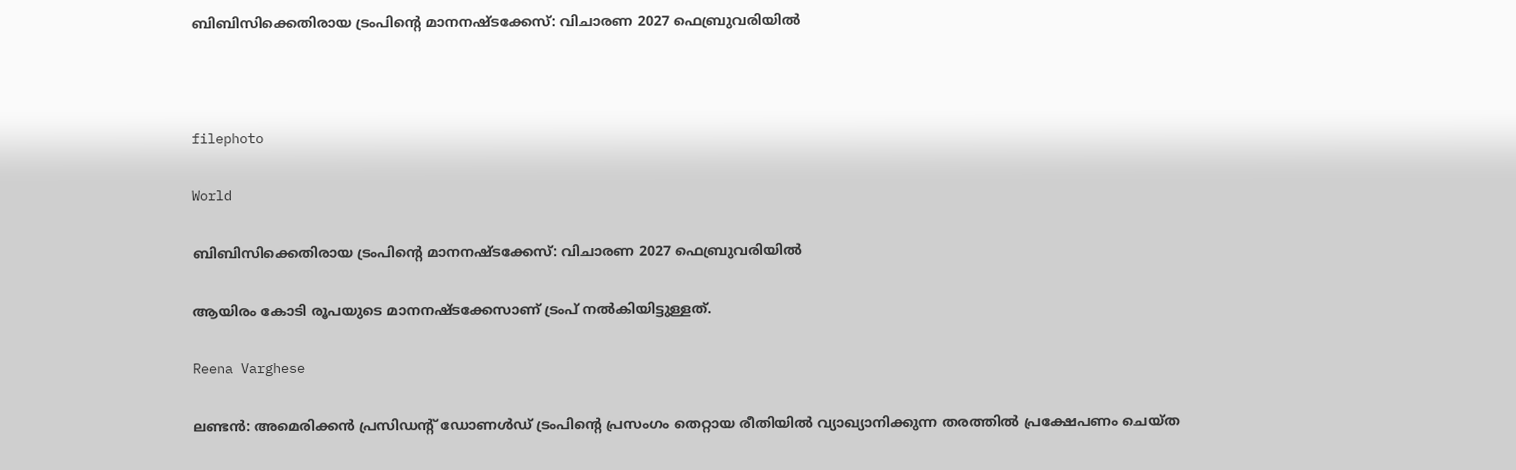ബിബിസിക്കെതിരായ ട്രംപിന്‍റെ മാനനഷ്ടക്കേസ്: വിചാരണ 2027 ഫെബ്രുവരിയിൽ



filephoto

World

ബിബിസിക്കെതിരായ ട്രംപിന്‍റെ മാനനഷ്ടക്കേസ്: വിചാരണ 2027 ഫെബ്രുവരിയിൽ

ആയിരം കോടി രൂപയുടെ മാനനഷ്ടക്കേസാണ് ട്രംപ് നൽകിയിട്ടുള്ളത്.

Reena Varghese

ലണ്ടൻ: അമെരിക്കൻ പ്രസിഡന്‍റ് ഡോണൾഡ് ട്രംപിന്‍റെ പ്രസംഗം തെറ്റായ രീതിയിൽ വ്യാഖ്യാനിക്കുന്ന തരത്തിൽ പ്രക്ഷേപണം ചെയ്ത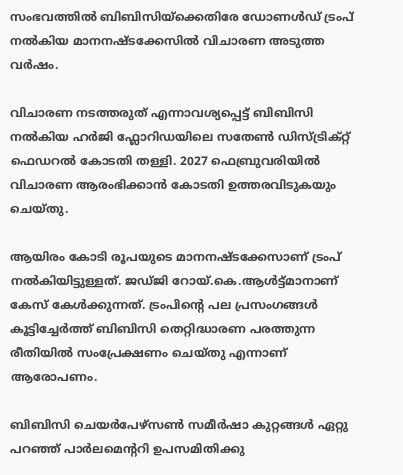സംഭവത്തിൽ ബിബിസിയ്ക്കെതിരേ ഡോണൾഡ് ട്രംപ് നൽകിയ മാനനഷ്ടക്കേസിൽ വിചാരണ അടുത്ത വർഷം.

വിചാരണ നടത്തരുത് എന്നാവശ്യപ്പെട്ട് ബിബിസി നൽകിയ ഹർജി ഫ്ലോറിഡയിലെ സതേൺ ഡിസ്ട്രിക്റ്റ് ഫെഡറൽ കോടതി തള്ളി. 2027 ഫെബ്രുവരിയിൽ വിചാരണ ആരംഭിക്കാൻ കോടതി ഉത്തരവിടുകയും ചെയ്തു.

ആയിരം കോടി രൂപയുടെ മാനനഷ്ടക്കേസാണ് ട്രംപ് നൽകിയിട്ടുള്ളത്. ജഡ്ജി റോയ്.കെ.ആൾട്ട്മാനാണ് കേസ് കേൾക്കുന്നത്. ട്രംപിന്‍റെ പല പ്രസംഗങ്ങൾ കൂട്ടിച്ചേർത്ത് ബിബിസി തെറ്റിദ്ധാരണ പരത്തുന്ന രീതിയിൽ സംപ്രേക്ഷണം ചെയ്തു എന്നാണ് ആരോപണം.

ബിബിസി ചെയർപേഴ്സൺ സമീർഷാ കുറ്റങ്ങൾ ഏറ്റു പറഞ്ഞ് പാർലമെന്‍ററി ഉപസമിതിക്കു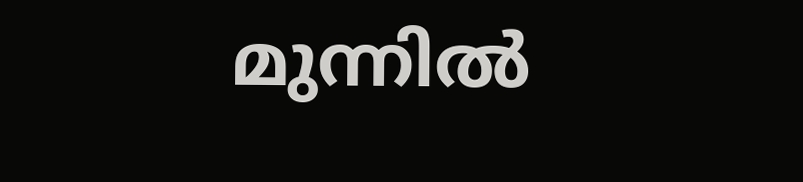മുന്നിൽ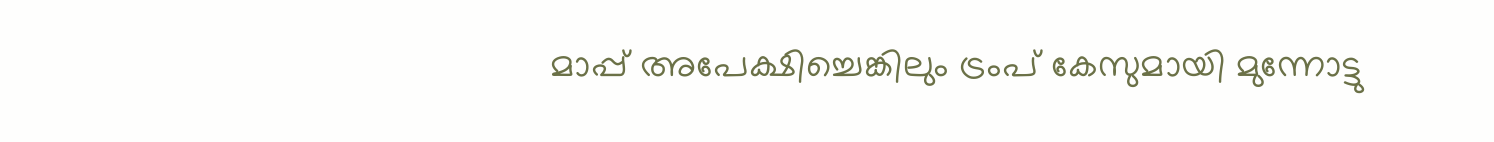മാപ്പ് അപേക്ഷിച്ചെങ്കിലും ട്രംപ് കേസുമായി മുന്നോട്ടു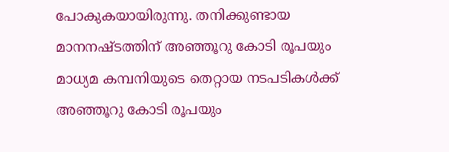പോകുകയായിരുന്നു. തനിക്കുണ്ടായ മാനനഷ്ടത്തിന് അഞ്ഞൂറു കോടി രൂപയും മാധ്യമ കമ്പനിയുടെ തെറ്റായ നടപടികൾക്ക് അഞ്ഞൂറു കോടി രൂപയും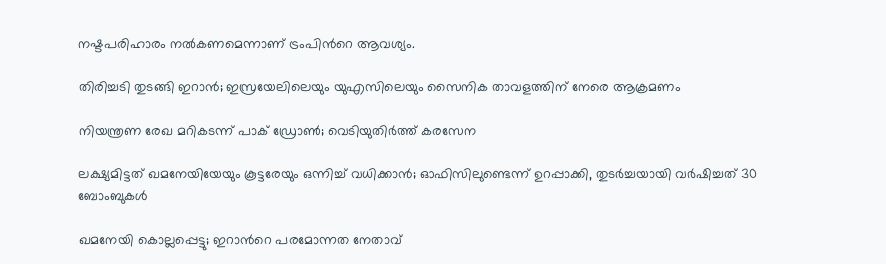നഷ്ടപരിഹാരം നൽകണമെന്നാണ് ട്രംപിന്‍റെ ആവശ്യം.

തിരിച്ചടി തുടങ്ങി ഇറാൻ; ഇസ്രയേലിലെയും യുഎസിലെയും സൈനിക താവളത്തിന് നേരെ ആക്രമണം

നിയന്ത്രണ രേഖ മറികടന്ന് പാക് ഡ്രോൺ; വെടിയുതിർത്ത് കരസേന

ലക്ഷ്യമിട്ടത് ഖമനേയിയേയും കൂട്ടരേയും ഒന്നിച്ച് വധിക്കാൻ; ഓഫിസിലുണ്ടെന്ന് ഉറപ്പാക്കി, തുടർച്ചയായി വർഷിച്ചത് 30 ബോംബുകൾ

ഖമനേയി കൊല്ലപ്പെട്ടു; ഇറാന്‍റെ പരമോന്നത നേതാവ്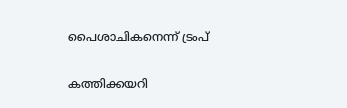പൈശാചികനെന്ന് ട്രംപ്

കത്തിക്കയറി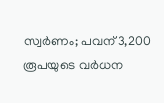സ്വർണം; പവന് 3,200 രൂപയുടെ വർധന